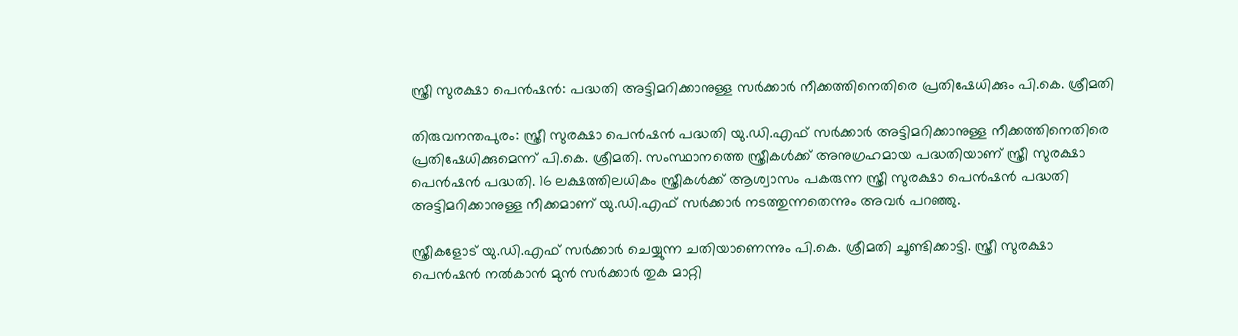സ്ത്രീ സുരക്ഷാ പെൻഷൻ: പദ്ധതി അട്ടിമറിക്കാനുള്ള സർക്കാർ നീക്കത്തിനെതിരെ പ്രതിഷേധിക്കും പി.കെ. ശ്രീമതി

തിരുവനന്തപുരം: സ്ത്രീ സുരക്ഷാ പെൻഷൻ പദ്ധതി യു.ഡി.എഫ് സർക്കാർ അട്ടിമറിക്കാനുള്ള നീക്കത്തിനെതിരെ പ്രതിഷേധിക്കുമെന്ന് പി.കെ. ശ്രീമതി. സംസ്ഥാനത്തെ സ്ത്രീകൾക്ക് അനുഗ്രഹമായ പദ്ധതിയാണ് സ്ത്രീ സുരക്ഷാ പെൻഷൻ പദ്ധതി. 16 ലക്ഷത്തിലധികം സ്ത്രീകൾക്ക് ആശ്വാസം പകരുന്ന സ്ത്രീ സുരക്ഷാ പെൻഷൻ പദ്ധതി അട്ടിമറിക്കാനുള്ള നീക്കമാണ് യു.ഡി.എഫ് സർക്കാർ നടത്തുന്നതെന്നും അവർ പറഞ്ഞു.

സ്ത്രീകളോട് യു.ഡി.എഫ് സർക്കാർ ചെയ്യുന്ന ചതിയാണെന്നും പി.കെ. ശ്രീമതി ചൂണ്ടിക്കാട്ടി. സ്ത്രീ സുരക്ഷാ പെൻഷൻ നൽകാൻ മുൻ സർക്കാർ തുക മാറ്റി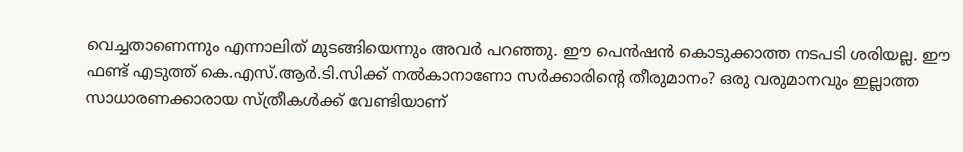വെച്ചതാണെന്നും എന്നാലിത് മുടങ്ങിയെന്നും അവർ പറഞ്ഞു. ഈ പെൻഷൻ കൊടുക്കാത്ത നടപടി ശരിയല്ല. ഈ ഫണ്ട് എടുത്ത് കെ.എസ്.ആർ.ടി.സിക്ക് നൽകാനാണോ സർക്കാരിന്റെ തീരുമാനം? ഒരു വരുമാനവും ഇല്ലാത്ത സാധാരണക്കാരായ സ്ത്രീകൾക്ക് വേണ്ടിയാണ്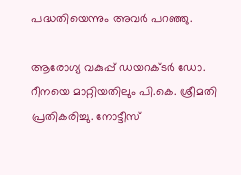പദ്ധതിയെന്നും അവർ പറഞ്ഞു.

ആരോഗ്യ വകുപ്പ് ഡയറക്ടർ ഡോ. റീനയെ മാറ്റിയതിലും പി.കെ. ശ്രീമതി പ്രതികരിച്ചു. നോട്ടീസ്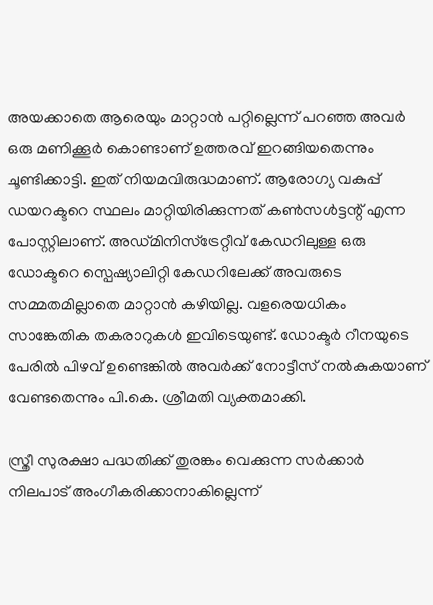അയക്കാതെ ആരെയും മാറ്റാൻ പറ്റില്ലെന്ന് പറഞ്ഞ അവർ ഒരു മണിക്കൂർ കൊണ്ടാണ് ഉത്തരവ് ഇറങ്ങിയതെന്നും ചൂണ്ടിക്കാട്ടി. ഇത് നിയമവിരുദ്ധമാണ്. ആരോഗ്യ വകുപ്പ് ഡയറക്ടറെ സ്ഥലം മാറ്റിയിരിക്കുന്നത് കൺസൾട്ടന്റ് എന്ന പോസ്റ്റിലാണ്. അഡ്മിനിസ്ട്രേറ്റീവ് കേഡറിലുള്ള ഒരു ഡോക്ടറെ സ്പെഷ്യാലിറ്റി കേഡറിലേക്ക് അവരുടെ സമ്മതമില്ലാതെ മാറ്റാൻ കഴിയില്ല. വളരെയധികം സാങ്കേതിക തകരാറുകൾ ഇവിടെയുണ്ട്. ഡോക്ടർ റീനയുടെ പേരിൽ പിഴവ് ഉണ്ടെങ്കിൽ അവർക്ക് നോട്ടീസ് നൽകുകയാണ് വേണ്ടതെന്നും പി.കെ. ശ്രീമതി വ്യക്തമാക്കി.

സ്ത്രീ സുരക്ഷാ പദ്ധതിക്ക് തുരങ്കം വെക്കുന്ന സർക്കാർ നിലപാട് അംഗീകരിക്കാനാകില്ലെന്ന്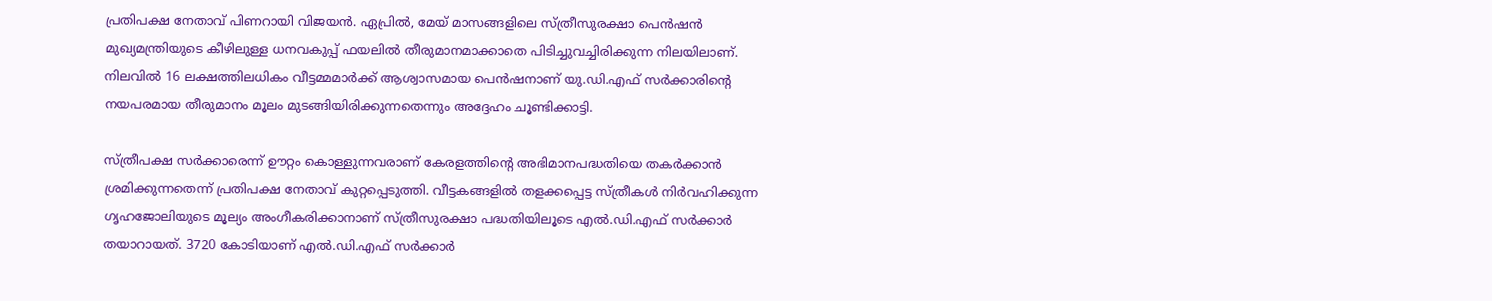പ്രതിപക്ഷ നേതാവ് പിണറായി വിജയൻ. ഏപ്രിൽ, മേയ് മാസങ്ങളിലെ സ്ത്രീസുരക്ഷാ പെൻഷൻ മുഖ്യമന്ത്രിയുടെ കീഴിലുള്ള ധനവകുപ്പ് ഫയലിൽ തീരുമാനമാക്കാതെ പിടിച്ചുവച്ചിരിക്കുന്ന നിലയിലാണ്. നിലവിൽ 16 ലക്ഷത്തിലധികം വീട്ടമ്മമാർക്ക് ആശ്വാസമായ പെൻഷനാണ് യു.ഡി.എഫ് സർക്കാരിന്റെ നയപരമായ തീരുമാനം മൂലം മുടങ്ങിയിരിക്കുന്നതെന്നും അദ്ദേഹം ചൂണ്ടിക്കാട്ടി.

സ്ത്രീപക്ഷ സർക്കാരെന്ന് ഊറ്റം കൊള്ളുന്നവരാണ് കേരളത്തിന്റെ അഭിമാനപദ്ധതിയെ തകർക്കാൻ ശ്രമിക്കുന്നതെന്ന് പ്രതിപക്ഷ നേതാവ് കുറ്റപ്പെടുത്തി. വീട്ടകങ്ങളിൽ തളക്കപ്പെട്ട സ്ത്രീകൾ നിർവഹിക്കുന്ന ഗൃഹജോലിയുടെ മൂല്യം അംഗീകരിക്കാനാണ് സ്ത്രീസുരക്ഷാ പദ്ധതിയിലൂടെ എൽ.ഡി.എഫ് സർക്കാർ തയാറായത്. 3720 കോടിയാണ് എൽ.ഡി.എഫ് സർക്കാർ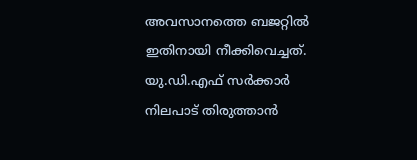അവസാനത്തെ ബജറ്റിൽ ഇതിനായി നീക്കിവെച്ചത്. യു.ഡി.എഫ് സർക്കാർ നിലപാട് തിരുത്താൻ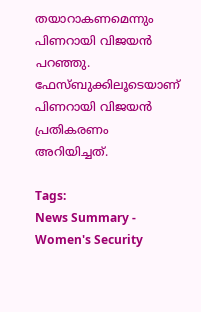തയാറാകണമെന്നും പിണറായി വിജയൻ പറഞ്ഞു. ഫേസ്ബുക്കിലൂടെയാണ് പിണറായി വിജയൻ പ്രതികരണം അറിയിച്ചത്.

Tags:
News Summary - Women's Security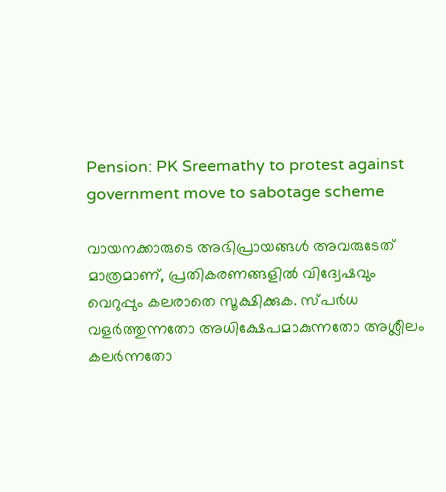Pension: PK Sreemathy to protest against government move to sabotage scheme

വായനക്കാരുടെ അഭിപ്രായങ്ങള്‍ അവരുടേത് മാത്രമാണ്, പ്രതികരണങ്ങളിൽ വിദ്വേഷവും വെറുപ്പും കലരാതെ സൂക്ഷിക്കുക. സ്പർധ വളർത്തുന്നതോ അധിക്ഷേപമാകുന്നതോ അശ്ലീലം കലർന്നതോ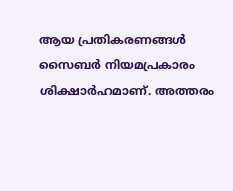ആയ പ്രതികരണങ്ങൾ സൈബർ നിയമപ്രകാരം ശിക്ഷാർഹമാണ്. അത്തരം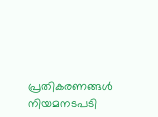പ്രതികരണങ്ങൾ നിയമനടപടി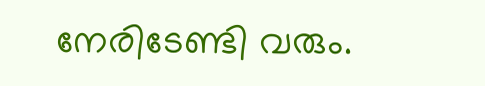നേരിടേണ്ടി വരും.